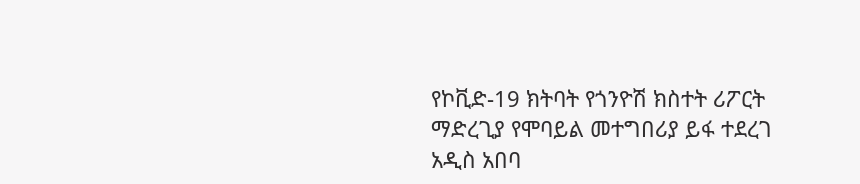የኮቪድ-19 ክትባት የጎንዮሽ ክስተት ሪፖርት ማድረጊያ የሞባይል መተግበሪያ ይፋ ተደረገ
አዲስ አበባ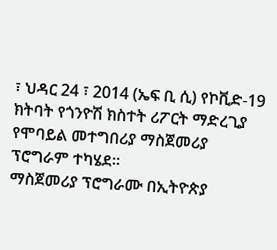፣ ህዳር 24 ፣ 2014 (ኤፍ ቢ ሲ) የኮቪድ-19 ክትባት የጎንዮሽ ክስተት ሪፖርት ማድረጊያ የሞባይል መተግበሪያ ማስጀመሪያ ፕሮግራም ተካሄደ።
ማስጀመሪያ ፕሮግራሙ በኢትዮጵያ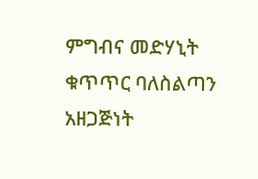ምግብና መድሃኒት ቁጥጥር ባለስልጣን አዘጋጅነት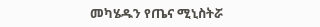መካሄዱን የጤና ሚኒስትሯ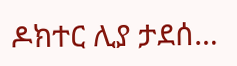ዶክተር ሊያ ታደሰ…